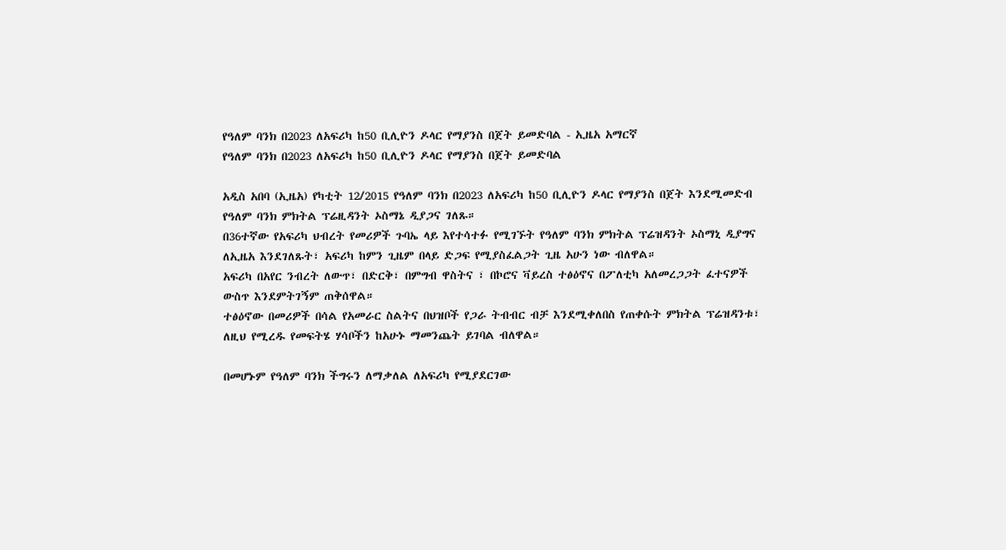የዓለም ባንክ በ2023 ለአፍሪካ ከ50 ቢሊዮን ዶላር የማያንስ በጀት ይመድባል - ኢዜአ አማርኛ
የዓለም ባንክ በ2023 ለአፍሪካ ከ50 ቢሊዮን ዶላር የማያንስ በጀት ይመድባል

አዲስ አበባ (ኢዜአ) የካቲት 12/2015 የዓለም ባንክ በ2023 ለአፍሪካ ከ50 ቢሊዮን ዶላር የማያንስ በጀት እንደሚመድብ የዓለም ባንክ ምክትል ፕሬዚዳንት ኦስማኔ ዲያጋና ገለጹ።
በ36ተኛው የአፍሪካ ህብረት የመሪዎች ጉባኤ ላይ እየተሳተፉ የሚገኙት የዓለም ባንክ ምክትል ፕሬዝዳንት ኦስማኒ ዲያግና ለኢዜአ እንደገለጹት፣ አፍሪካ ከምን ጊዜም በላይ ድጋፍ የሚያስፈልጋት ጊዜ አሁን ነው ብለዋል።
አፍሪካ በአየር ንብረት ለውጥ፣ በድርቅ፣ በምግብ ዋስትና ፣ በኮሮና ቫይረስ ተፅዕኖና በፖለቲካ አለመረጋጋት ፈተናዎች ውስጥ እንደምትገኝም ጠቅሰዋል።
ተፅዕኖው በመሪዎች በሳል የአመራር ስልትና በህዝቦች የጋራ ትብብር ብቻ እንደሚቀለበስ የጠቀሱት ምክትል ፕሬዝዳንቱ፣ ለዚህ የሚረዱ የመፍትሄ ሃሳቦችን ከአሁኑ ማመንጨት ይገባል ብለዋል።

በመሆኑም የዓለም ባንክ ችግሩን ለማቃለል ለአፍሪካ የሚያደርገው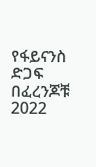የፋይናንስ ድጋፍ በፈረንጆቹ 2022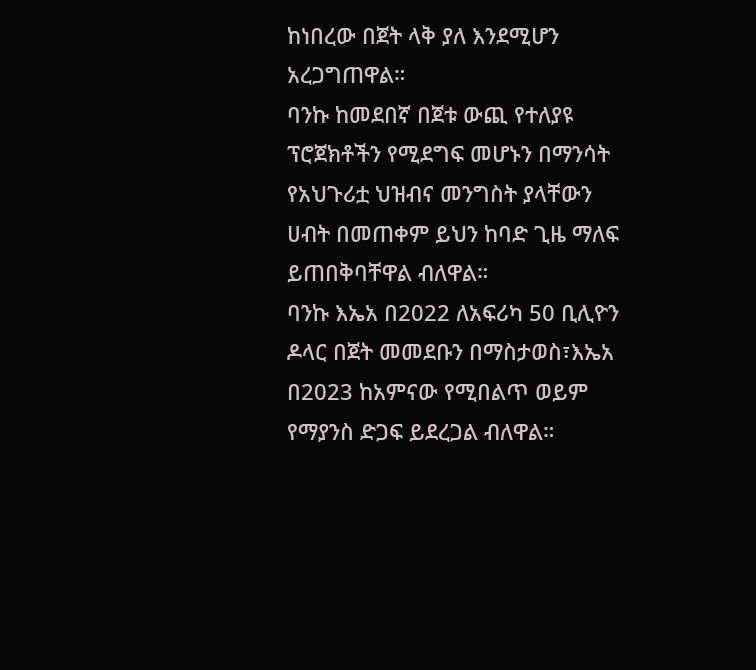ከነበረው በጀት ላቅ ያለ እንደሚሆን አረጋግጠዋል።
ባንኩ ከመደበኛ በጀቱ ውጪ የተለያዩ ፕሮጀክቶችን የሚደግፍ መሆኑን በማንሳት የአህጉሪቷ ህዝብና መንግስት ያላቸውን ሀብት በመጠቀም ይህን ከባድ ጊዜ ማለፍ ይጠበቅባቸዋል ብለዋል።
ባንኩ እኤአ በ2022 ለአፍሪካ 50 ቢሊዮን ዶላር በጀት መመደቡን በማስታወስ፣እኤአ በ2023 ከአምናው የሚበልጥ ወይም የማያንስ ድጋፍ ይደረጋል ብለዋል።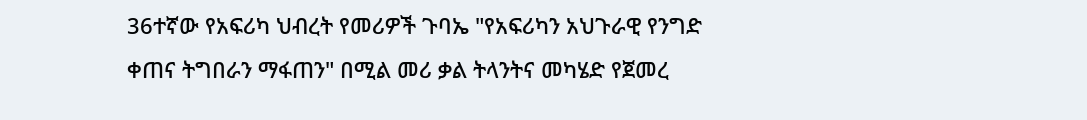36ተኛው የአፍሪካ ህብረት የመሪዎች ጉባኤ "የአፍሪካን አህጉራዊ የንግድ ቀጠና ትግበራን ማፋጠን" በሚል መሪ ቃል ትላንትና መካሄድ የጀመረ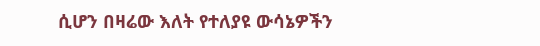ሲሆን በዛሬው እለት የተለያዩ ውሳኔዎችን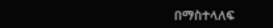በማስተላለፍ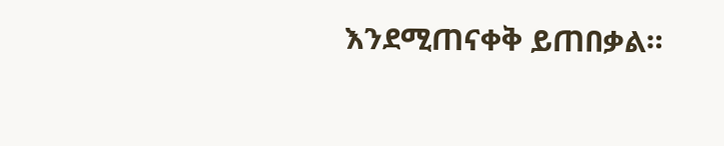እንደሚጠናቀቅ ይጠበቃል።